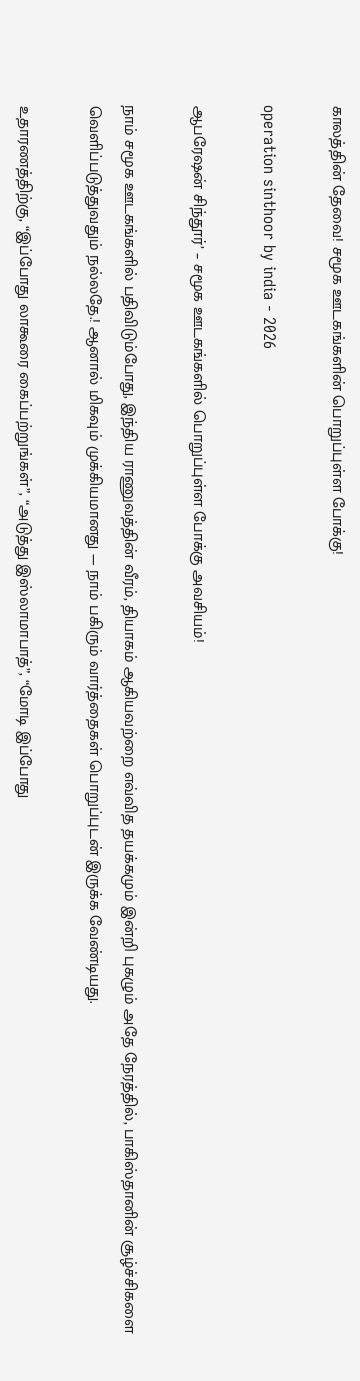காலத்தின் தேவை! சமூக ஊடகங்களின் பொறுப்புள்ள போக்கு!

operation sinthoor by india - 2026

ஆபரேஷன் சிந்தூர்’ – சமூக ஊடகங்களில் பொறுப்புள்ள போக்கு அவசியம்!

நாம் சமூக ஊடகங்களில் பதிவிடும்போது, இந்திய ராணுவத்தின் வீரம், தியாகம் ஆகியவற்றை எவ்வித தயக்கமும் இன்றி புகழும் அதே நேரத்தில், பாகிஸ்தானின் சூழ்ச்சிகளை வெளிப்படுத்துவதும் நல்லதே.! ஆனால் மிகவும் முக்கியமானது — நாம் பகிரும் வார்த்தைகள் பொறுப்புடன் இருக்க வேண்டியது.

உதாரணத்திற்கு, “இப்போது லாகூரை கைப்பற்றுங்கள்”, “அடுத்து இஸ்லாமாபாத்”, “மோடி இப்போது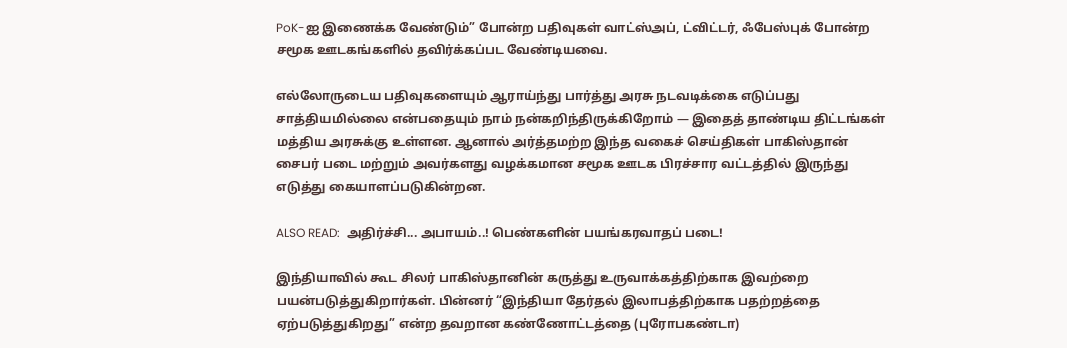PoK-ஐ இணைக்க வேண்டும்” போன்ற பதிவுகள் வாட்ஸ்அப், ட்விட்டர், ஃபேஸ்புக் போன்ற சமூக ஊடகங்களில் தவிர்க்கப்பட வேண்டியவை.

எல்லோருடைய பதிவுகளையும் ஆராய்ந்து பார்த்து அரசு நடவடிக்கை எடுப்பது சாத்தியமில்லை என்பதையும் நாம் நன்கறிந்திருக்கிறோம் — இதைத் தாண்டிய திட்டங்கள் மத்திய அரசுக்கு உள்ளன. ஆனால் அர்த்தமற்ற இந்த வகைச் செய்திகள் பாகிஸ்தான் சைபர் படை மற்றும் அவர்களது வழக்கமான சமூக ஊடக பிரச்சார வட்டத்தில் இருந்து எடுத்து கையாளப்படுகின்றன.

ALSO READ:  அதிர்ச்சி... அபாயம்..! பெண்களின் பயங்கரவாதப் படை!

இந்தியாவில் கூட சிலர் பாகிஸ்தானின் கருத்து உருவாக்கத்திற்காக இவற்றை பயன்படுத்துகிறார்கள். பின்னர் “இந்தியா தேர்தல் இலாபத்திற்காக பதற்றத்தை ஏற்படுத்துகிறது” என்ற தவறான கண்ணோட்டத்தை (புரோபகண்டா)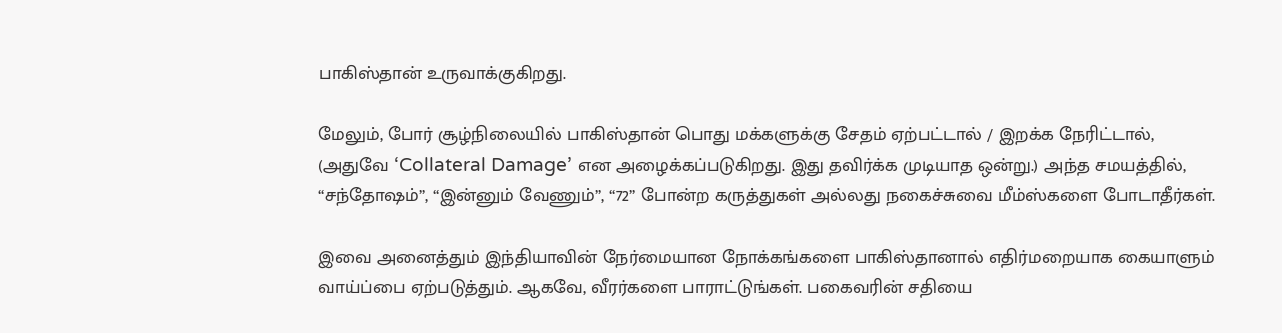பாகிஸ்தான் உருவாக்குகிறது.

மேலும், போர் சூழ்நிலையில் பாகிஸ்தான் பொது மக்களுக்கு சேதம் ஏற்பட்டால் / இறக்க நேரிட்டால், (அதுவே ‘Collateral Damage’ என அழைக்கப்படுகிறது. இது தவிர்க்க முடியாத ஒன்று.) அந்த சமயத்தில், “சந்தோஷம்”, “இன்னும் வேணும்”, “72” போன்ற கருத்துகள் அல்லது நகைச்சுவை மீம்ஸ்களை போடாதீர்கள்.

இவை அனைத்தும் இந்தியாவின் நேர்மையான நோக்கங்களை பாகிஸ்தானால் எதிர்மறையாக கையாளும் வாய்ப்பை ஏற்படுத்தும். ஆகவே, வீரர்களை பாராட்டுங்கள். பகைவரின் சதியை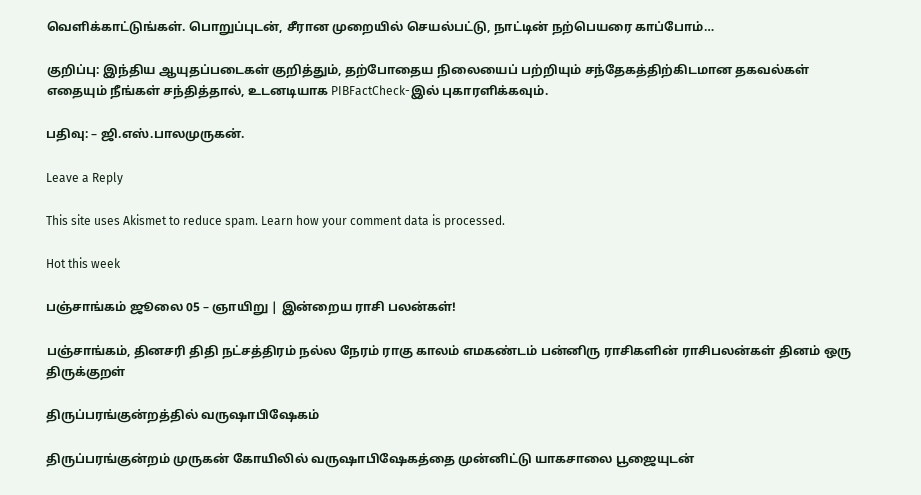வெளிக்காட்டுங்கள். பொறுப்புடன், சீரான முறையில் செயல்பட்டு, நாட்டின் நற்பெயரை காப்போம்…

குறிப்பு: இந்திய ஆயுதப்படைகள் குறித்தும், தற்போதைய நிலையைப் பற்றியும் சந்தேகத்திற்கிடமான தகவல்கள் எதையும் நீங்கள் சந்தித்தால், உடனடியாக PIBFactCheck-இல் புகாரளிக்கவும்.

பதிவு: – ஜி.எஸ்.பாலமுருகன்.

Leave a Reply

This site uses Akismet to reduce spam. Learn how your comment data is processed.

Hot this week

பஞ்சாங்கம் ஜூலை 05 – ஞாயிறு | இன்றைய ராசி பலன்கள்!

பஞ்சாங்கம், தினசரி திதி நட்சத்திரம் நல்ல நேரம் ராகு காலம் எமகண்டம் பன்னிரு ராசிகளின் ராசிபலன்கள் தினம் ஒரு திருக்குறள்

திருப்பரங்குன்றத்தில் வருஷாபிஷேகம்

திருப்பரங்குன்றம் முருகன் கோயிலில் வருஷாபிஷேகத்தை முன்னிட்டு யாகசாலை பூஜையுடன்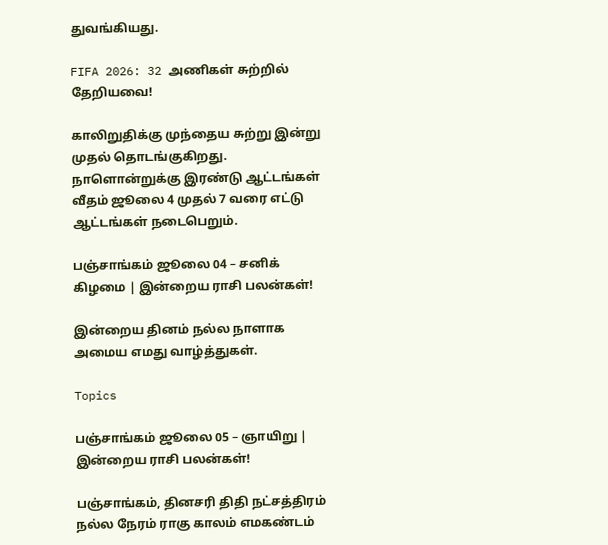துவங்கியது.

FIFA 2026: 32 அணிகள் சுற்றில் தேறியவை!

காலிறுதிக்கு முந்தைய சுற்று இன்று முதல் தொடங்குகிறது. நாளொன்றுக்கு இரண்டு ஆட்டங்கள் வீதம் ஜூலை 4 முதல் 7 வரை எட்டு ஆட்டங்கள் நடைபெறும்.

பஞ்சாங்கம் ஜூலை 04 – சனிக் கிழமை | இன்றைய ராசி பலன்கள்!

இன்றைய தினம் நல்ல நாளாக அமைய எமது வாழ்த்துகள்.

Topics

பஞ்சாங்கம் ஜூலை 05 – ஞாயிறு | இன்றைய ராசி பலன்கள்!

பஞ்சாங்கம், தினசரி திதி நட்சத்திரம் நல்ல நேரம் ராகு காலம் எமகண்டம்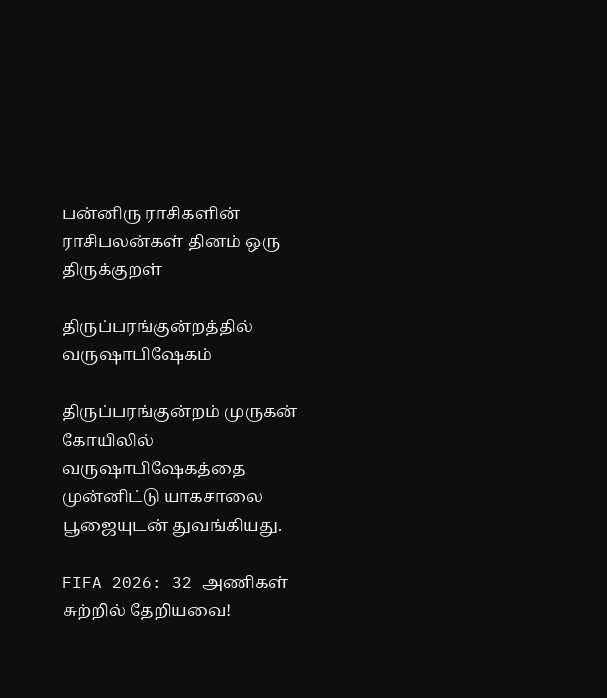பன்னிரு ராசிகளின் ராசிபலன்கள் தினம் ஒரு திருக்குறள்

திருப்பரங்குன்றத்தில் வருஷாபிஷேகம்

திருப்பரங்குன்றம் முருகன் கோயிலில் வருஷாபிஷேகத்தை முன்னிட்டு யாகசாலை பூஜையுடன் துவங்கியது.

FIFA 2026: 32 அணிகள் சுற்றில் தேறியவை!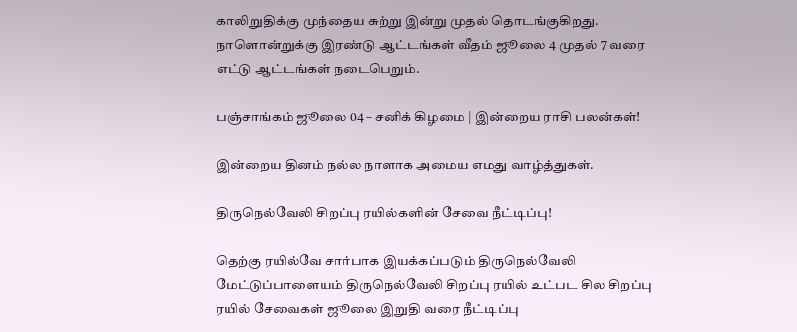காலிறுதிக்கு முந்தைய சுற்று இன்று முதல் தொடங்குகிறது. நாளொன்றுக்கு இரண்டு ஆட்டங்கள் வீதம் ஜூலை 4 முதல் 7 வரை எட்டு ஆட்டங்கள் நடைபெறும்.

பஞ்சாங்கம் ஜூலை 04 – சனிக் கிழமை | இன்றைய ராசி பலன்கள்!

இன்றைய தினம் நல்ல நாளாக அமைய எமது வாழ்த்துகள்.

திருநெல்வேலி சிறப்பு ரயில்களின் சேவை நீட்டிப்பு!

தெற்கு ரயில்வே சார்பாக இயக்கப்படும் திருநெல்வேலி மேட்டுப்பாளையம் திருநெல்வேலி சிறப்பு ரயில் உட்பட சில சிறப்பு ரயில் சேவைகள் ஜூலை இறுதி வரை நீட்டிப்பு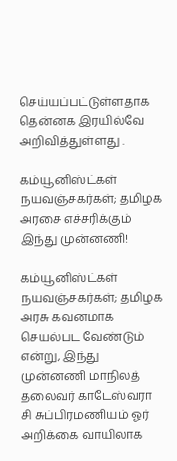செய்யப்பட்டுள்ளதாக தென்னக இரயில்வே அறிவித்துள்ளது .

கம்யூனிஸ்ட்கள் நயவஞ்சகர்கள்; தமிழக அரசை எச்சரிக்கும் இந்து முன்னணி!

கம்யூனிஸ்ட்கள் நயவஞ்சகர்கள்; தமிழக அரசு கவனமாக செயல்பட வேண்டும் என்று, இந்து முன்னணி மாநிலத் தலைவர் காடேஸ்வரா சி சுப்பிரமணியம் ஓர் அறிக்கை வாயிலாக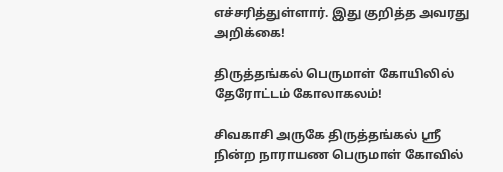எச்சரித்துள்ளார். இது குறித்த அவரது அறிக்கை!

திருத்தங்கல் பெருமாள் கோயிலில் தேரோட்டம் கோலாகலம்!

சிவகாசி அருகே திருத்தங்கல் ஸ்ரீ நின்ற நாராயண பெருமாள் கோவில்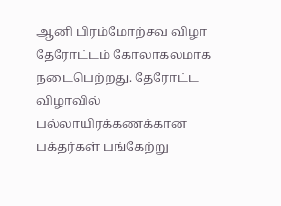ஆனி பிரம்மோற்சவ விழா தேரோட்டம் கோலாகலமாக நடைபெற்றது. தேரோட்ட விழாவில் பல்லாயிரக்கணக்கான பக்தர்கள் பங்கேற்று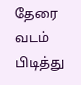தேரை வடம் பிடித்து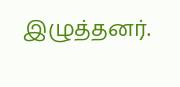இழுத்தனர்.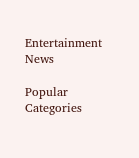Entertainment News

Popular Categories